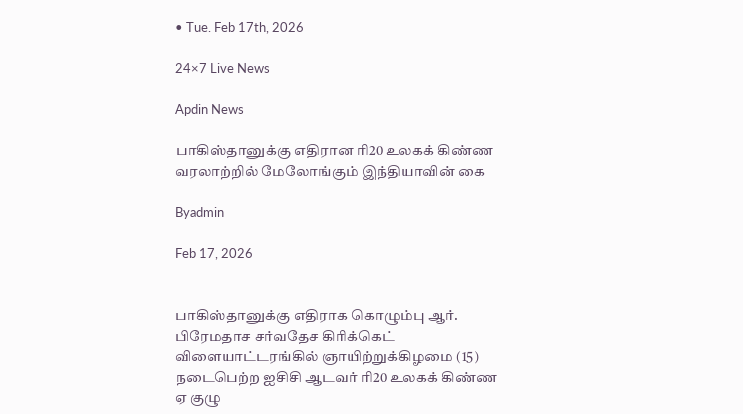• Tue. Feb 17th, 2026

24×7 Live News

Apdin News

பாகிஸ்தானுக்கு எதிரான ரி20 உலகக் கிண்ண வரலாற்றில் மேலோங்கும் இந்தியாவின் கை

Byadmin

Feb 17, 2026


பாகிஸ்தானுக்கு எதிராக கொழும்பு ஆர். பிரேமதாச சர்வதேச கிரிக்கெட் விளையாட்டரங்கில் ஞாயிற்றுக்கிழமை (15) நடைபெற்ற ஐசிசி ஆடவர் ரி20 உலகக் கிண்ண ஏ குழு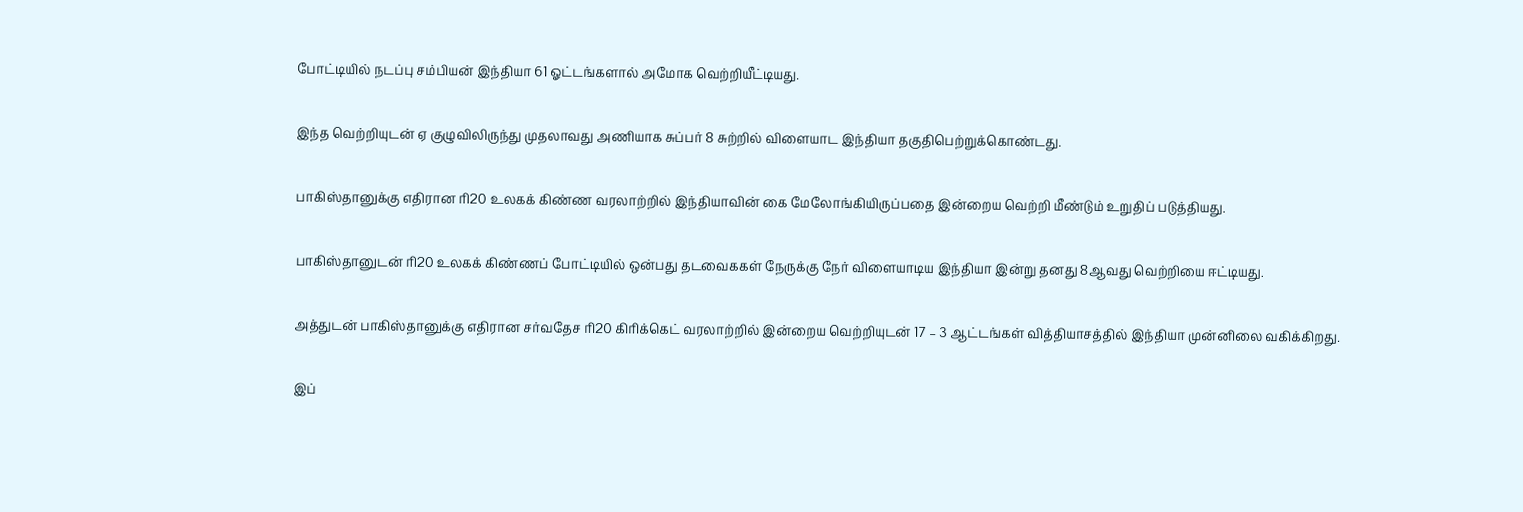போட்டியில் நடப்பு சம்பியன் இந்தியா 61 ஓட்டங்களால் அமோக வெற்றியீட்டியது.

இந்த வெற்றியுடன் ஏ குழுவிலிருந்து முதலாவது அணியாக சுப்பர் 8 சுற்றில் விளையாட இந்தியா தகுதிபெற்றுக்கொண்டது.

பாகிஸ்தானுக்கு எதிரான ரி20 உலகக் கிண்ண வரலாற்றில் இந்தியாவின் கை மேலோங்கியிருப்பதை இன்றைய வெற்றி மீண்டும் உறுதிப் படுத்தியது.

பாகிஸ்தானுடன் ரி20 உலகக் கிண்ணப் போட்டியில் ஒன்பது தடவைககள் நேருக்கு நேர் விளையாடிய இந்தியா இன்று தனது 8ஆவது வெற்றியை ஈட்டியது.

அத்துடன் பாகிஸ்தானுக்கு எதிரான சர்வதேச ரி20 கிரிக்கெட் வரலாற்றில் இன்றைய வெற்றியுடன் 17 – 3 ஆட்டங்கள் வித்தியாசத்தில் இந்தியா முன்னிலை வகிக்கிறது.

இப்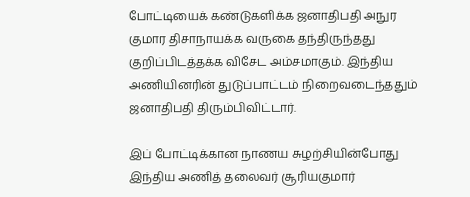போட்டியைக் கண்டுகளிக்க ஜனாதிபதி அநுர குமார திசாநாயக்க வருகை தந்திருந்தது குறிப்பிடத்தக்க விசேட அம்சமாகும். இந்திய அணியினரின் துடுப்பாட்டம் நிறைவடைந்ததும் ஜனாதிபதி திரும்பிவிட்டார்.

இப் போட்டிக்கான நாணய சுழற்சியின்போது இந்திய அணித் தலைவர் சூரியகுமார்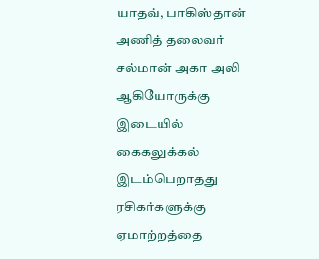யாதவ், பாகிஸ்தான் அணித் தலைவர் சல்மான் அகா அலி ஆகியோருக்கு இடையில் கைகலுக்கல் இடம்பெறாதது ரசிகர்களுக்கு ஏமாற்றத்தை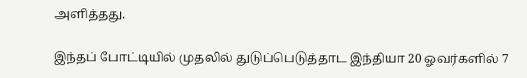அளித்தது.

இந்தப் போட்டியில் முதலில் துடுப்பெடுத்தாட இந்தியா 20 ஓவர்களில் 7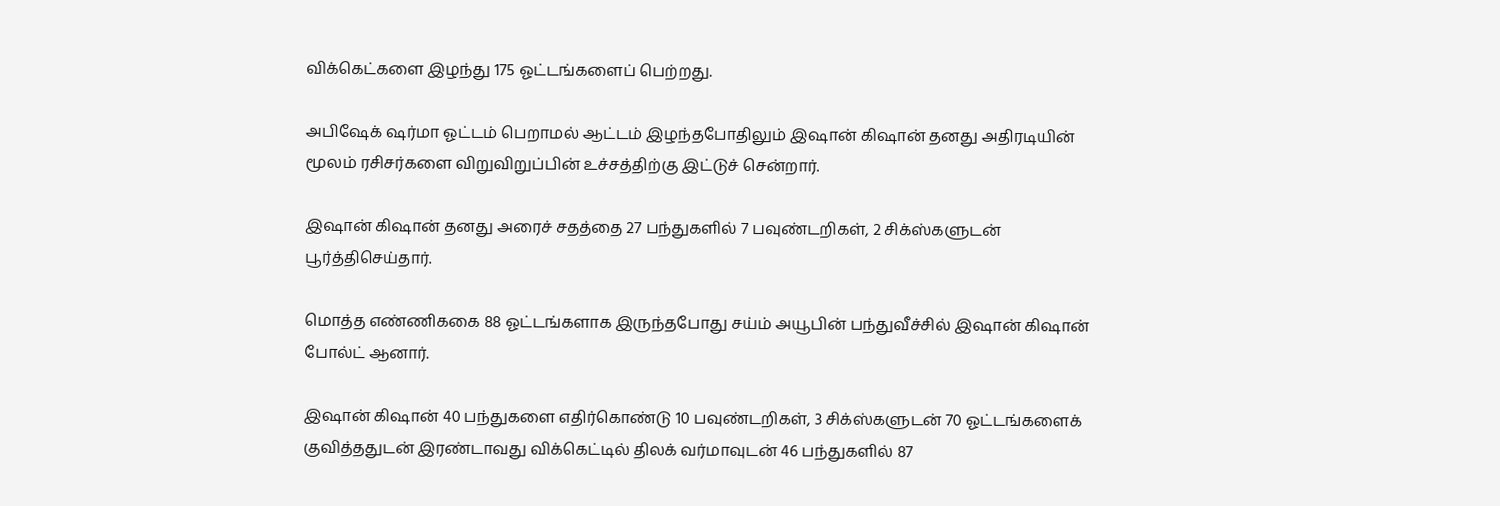விக்கெட்களை இழந்து 175 ஓட்டங்களைப் பெற்றது.

அபிஷேக் ஷர்மா ஓட்டம் பெறாமல் ஆட்டம் இழந்தபோதிலும் இஷான் கிஷான் தனது அதிரடியின் மூலம் ரசிசர்களை விறுவிறுப்பின் உச்சத்திற்கு இட்டுச் சென்றார்.

இஷான் கிஷான் தனது அரைச் சதத்தை 27 பந்துகளில் 7 பவுண்டறிகள், 2 சிக்ஸ்களுடன் பூர்த்திசெய்தார்.

மொத்த எண்ணிககை 88 ஓட்டங்களாக இருந்தபோது சய்ம் அயூபின் பந்துவீச்சில் இஷான் கிஷான் போல்ட் ஆனார்.

இஷான் கிஷான் 40 பந்துகளை எதிர்கொண்டு 10 பவுண்டறிகள், 3 சிக்ஸ்களுடன் 70 ஓட்டங்களைக் குவித்ததுடன் இரண்டாவது விக்கெட்டில் திலக் வர்மாவுடன் 46 பந்துகளில் 87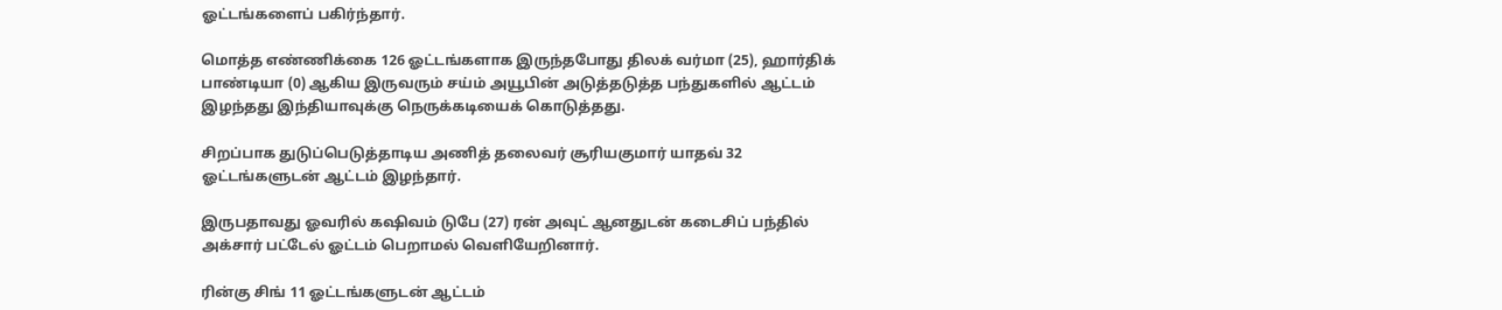ஓட்டங்களைப் பகிர்ந்தார்.

மொத்த எண்ணிக்கை 126 ஓட்டங்களாக இருந்தபோது திலக் வர்மா (25), ஹார்திக் பாண்டியா (0) ஆகிய இருவரும் சய்ம் அயூபின் அடுத்தடுத்த பந்துகளில் ஆட்டம் இழந்தது இந்தியாவுக்கு நெருக்கடியைக் கொடுத்தது.

சிறப்பாக துடுப்பெடுத்தாடிய அணித் தலைவர் சூரியகுமார் யாதவ் 32 ஓட்டங்களுடன் ஆட்டம் இழந்தார்.

இருபதாவது ஓவரில் கஷிவம் டுபே (27) ரன் அவுட் ஆனதுடன் கடைசிப் பந்தில் அக்சார் பட்டேல் ஓட்டம் பெறாமல் வெளியேறினார்.

ரின்கு சிங் 11 ஓட்டங்களுடன் ஆட்டம்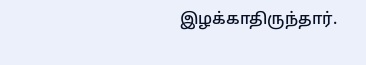இழக்காதிருந்தார்.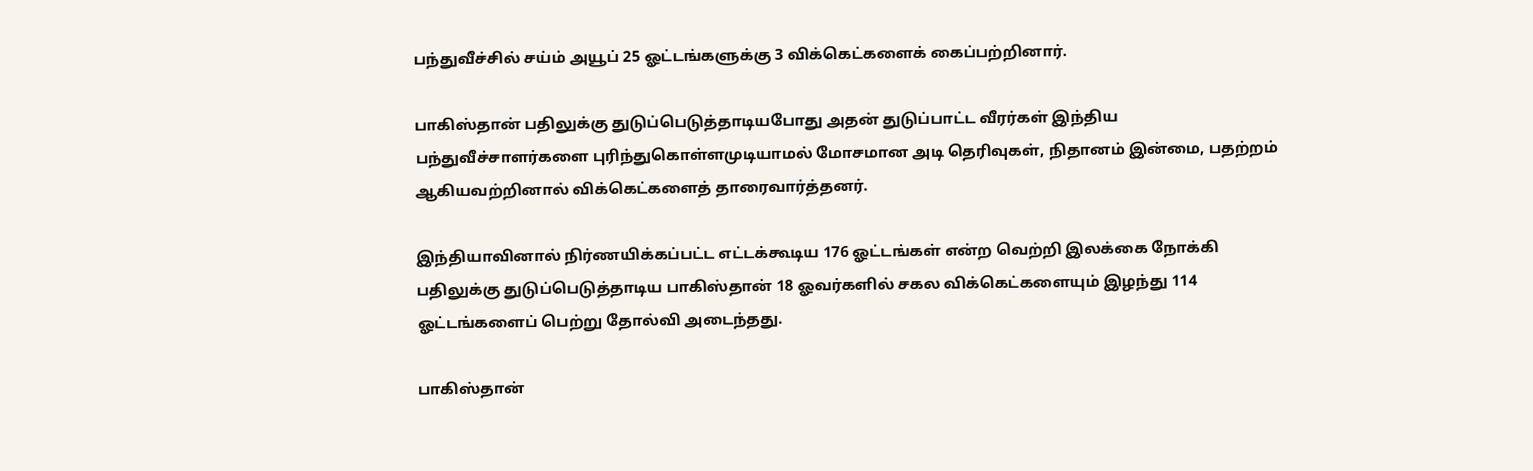பந்துவீச்சில் சய்ம் அயூப் 25 ஓட்டங்களுக்கு 3 விக்கெட்களைக் கைப்பற்றினார்.

பாகிஸ்தான் பதிலுக்கு துடுப்பெடுத்தாடியபோது அதன் துடுப்பாட்ட வீரர்கள் இந்திய பந்துவீச்சாளர்களை புரிந்துகொள்ளமுடியாமல் மோசமான அடி தெரிவுகள், நிதானம் இன்மை, பதற்றம் ஆகியவற்றினால் விக்கெட்களைத் தாரைவார்த்தனர்.

இந்தியாவினால் நிர்ணயிக்கப்பட்ட எட்டக்கூடிய 176 ஓட்டங்கள் என்ற வெற்றி இலக்கை நோக்கி பதிலுக்கு துடுப்பெடுத்தாடிய பாகிஸ்தான் 18 ஓவர்களில் சகல விக்கெட்களையும் இழந்து 114 ஓட்டங்களைப் பெற்று தோல்வி அடைந்தது.

பாகிஸ்தான்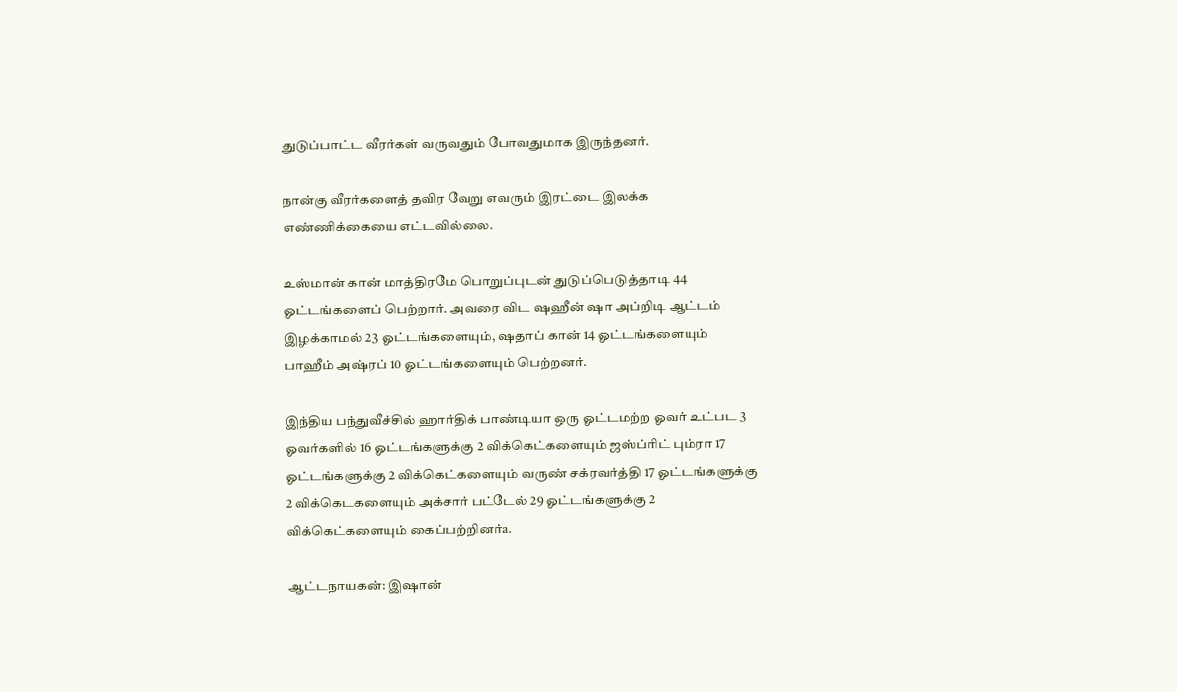துடுப்பாட்ட வீரர்கள் வருவதும் போவதுமாக இருந்தனர்.

நான்கு வீரர்களைத் தவிர வேறு எவரும் இரட்டை இலக்க எண்ணிக்கையை எட்டவில்லை.

உஸ்மான் கான் மாத்திரமே பொறுப்புடன் துடுப்பெடுத்தாடி 44 ஓட்டங்களைப் பெற்றார். அவரை விட ஷஹீன் ஷா அப்றிடி ஆட்டம் இழக்காமல் 23 ஓட்டங்களையும், ஷதாப் கான் 14 ஓட்டங்களையும் பாஹீம் அஷ்ரப் 10 ஓட்டங்களையும் பெற்றனர்.

இந்திய பந்துவீச்சில் ஹார்திக் பாண்டியா ஒரு ஓட்டமற்ற ஓவர் உட்பட 3 ஓவர்களில் 16 ஓட்டங்களுக்கு 2 விக்கெட்களையும் ஜஸ்ப்ரிட் பும்ரா 17 ஓட்டங்களுக்கு 2 விக்கெட்களையும் வருண் சக்ரவர்த்தி 17 ஓட்டங்களுக்கு 2 விக்கெடகளையும் அக்சார் பட்டேல் 29 ஓட்டங்களுக்கு 2 விக்கெட்களையும் கைப்பற்றினர்a.

ஆட்டநாயகன்: இஷான்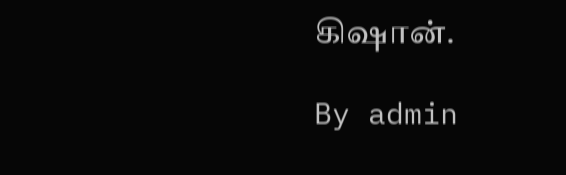கிஷான்.

By admin